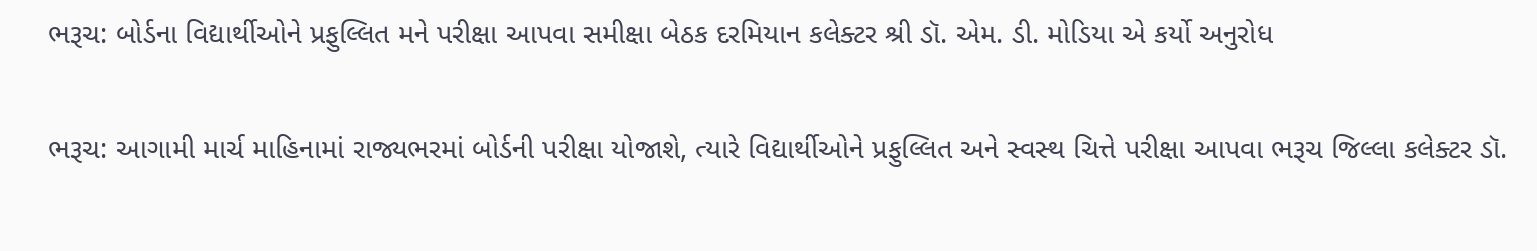ભરૂચ: બોર્ડના વિદ્યાર્થીઓને પ્રફુલ્લિત મને પરીક્ષા આપવા સમીક્ષા બેઠક દરમિયાન કલેક્ટર શ્રી ડૉ. એમ. ડી. મોડિયા એ કર્યો અનુરોધ


ભરૂચ: આગામી માર્ચ માહિનામાં રાજ્યભરમાં બોર્ડની પરીક્ષા યોજાશે, ત્યારે વિદ્યાર્થીઓને પ્રફુલ્લિત અને સ્‍વસ્‍થ ચિત્તે પરીક્ષા આપવા ભરૂચ જિલ્લા કલેક્‍ટર ડૉ.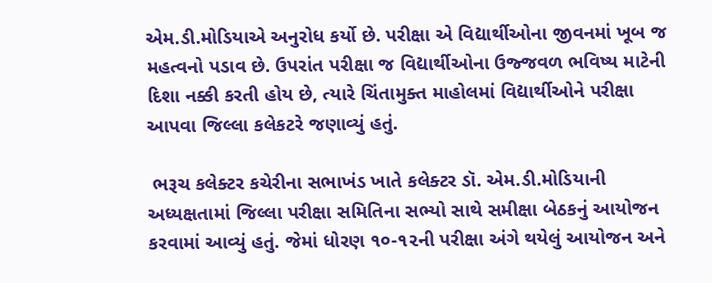એમ.ડી.મોડિયાએ અનુરોધ કર્યો છે. પરીક્ષા એ વિદ્યાર્થીઓના જીવનમાં ખૂબ જ મહત્‍વનો પડાવ છે. ઉપરાંત પરીક્ષા જ વિદ્યાર્થીઓના ઉજ્જવળ ભવિષ્‍ય માટેની દિશા નક્કી કરતી હોય છે, ત્યારે ચિંતામુક્‍ત માહોલમાં વિદ્યાર્થીઓને પરીક્ષા આપવા જિલ્લા કલેકટરે જણાવ્યું હતું.

 ભરૂચ કલેક્ટર કચેરીના સભાખંડ ખાતે કલેક્‍ટર ડૉ. એમ.ડી.મોડિયાની અધ્યક્ષતામાં જિલ્લા પરીક્ષા સમિતિના સભ્યો સાથે સમીક્ષા બેઠકનું આયોજન કરવામાં આવ્યું હતું. જેમાં ધોરણ ૧૦-૧૨ની પરીક્ષા અંગે થયેલું આયોજન અને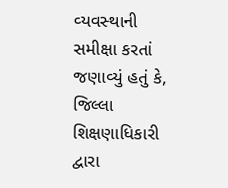વ્‍યવસ્‍થાની સમીક્ષા કરતાં જણાવ્યું હતું કે, જિલ્લા શિક્ષણાધિકારી દ્વારા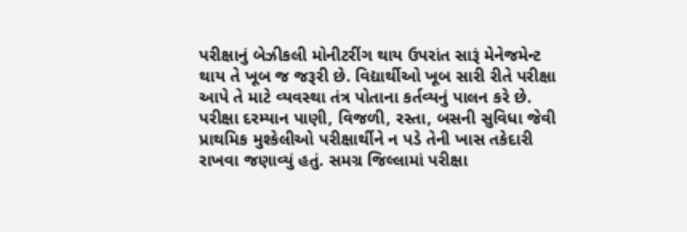પરીક્ષાનું બેઝીકલી મોનીટરીંગ થાય ઉપરાંત સારૂં મેનેજમેન્ટ થાય તે ખૂબ જ જરૂરી છે. વિદ્યાર્થીઓ ખૂબ સારી રીતે પરીક્ષા આપે તે માટે વ્‍યવસ્‍થા તંત્ર પોતાના કર્તવ્યનું પાલન કરે છે. પરીક્ષા દરમ્યાન પાણી, વિજળી, રસ્તા, બસની સુવિધા જેવી પ્રાથમિક મુશ્કેલીઓ પરીક્ષાર્થીને ન પડે તેની ખાસ તકેદારી રાખવા જણાવ્યું હતું. સમગ્ર જિલ્લામાં પરીક્ષા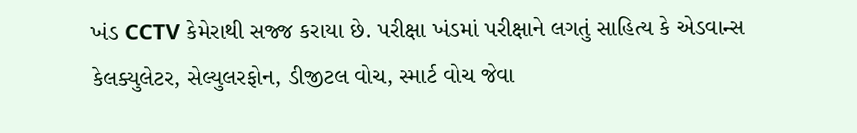ખંડ CCTV કેમેરાથી સજ્જ કરાયા છે. પરીક્ષા ખંડમાં પરીક્ષાને લગતું સાહિત્ય કે એડવાન્સ કેલક્યુલેટર, સેલ્યુલરફોન, ડીજીટલ વોચ, સ્માર્ટ વોચ જેવા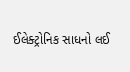ઈલેક્ટ્રોનિક સાધનો લઈ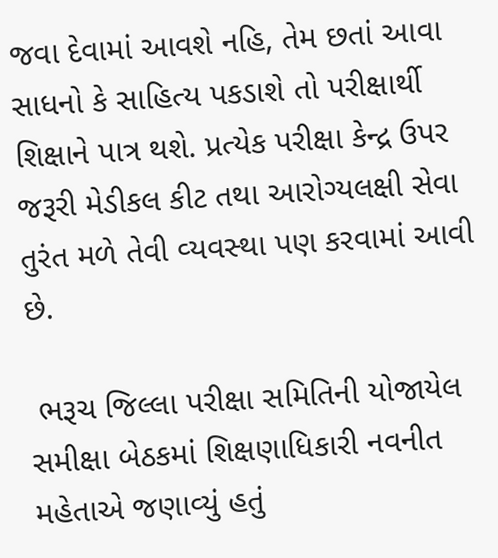જવા દેવામાં આવશે નહિ, તેમ છતાં આવા સાધનો કે સાહિત્ય પકડાશે તો પરીક્ષાર્થી શિક્ષાને પાત્ર થશે. પ્રત્‍યેક પરીક્ષા કેન્‍દ્ર ઉપર જરૂરી મેડીકલ કીટ તથા આરોગ્‍યલક્ષી સેવા તુરંત મળે તેવી વ્‍યવસ્‍થા પણ કરવામાં આવી છે.

 ભરૂચ જિલ્લા પરીક્ષા સમિતિની યોજાયેલ સમીક્ષા બેઠકમાં શિક્ષણાધિકારી નવનીત મહેતાએ જણાવ્‍યું હતું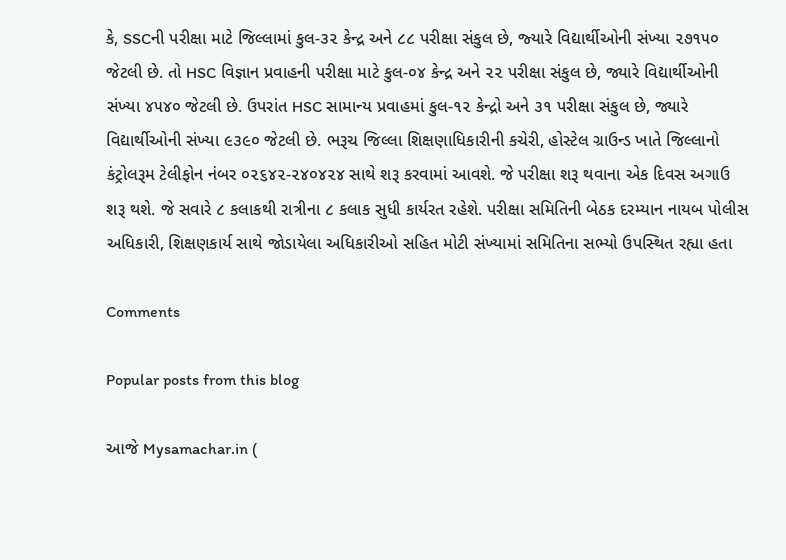કે, SSCની પરીક્ષા માટે જિલ્લામાં કુલ-૩૨ કેન્‍દ્ર અને ૮૮ પરીક્ષા સંકુલ છે, જ્‍યારે વિદ્યાર્થીઓની સંખ્યા ૨૭૧૫૦ જેટલી છે. તો HSC વિજ્ઞાન પ્રવાહની પરીક્ષા માટે કુલ-૦૪ કેન્‍દ્ર અને ૨૨ પરીક્ષા સંકુલ છે, જ્યારે વિદ્યાર્થીઓની સંખ્યા ૪૫૪૦ જેટલી છે. ઉપરાંત HSC સામાન્‍ય પ્રવાહમાં કુલ-૧૨ કેન્‍દ્રો અને ૩૧ પરીક્ષા સંકુલ છે, જ્યારે વિદ્યાર્થીઓની સંખ્યા ૯૩૯૦ જેટલી છે. ભરૂચ જિલ્લા શિક્ષણાધિકારીની કચેરી, હોસ્‍ટેલ ગ્રાઉન્‍ડ ખાતે જિલ્લાનો કંટ્રોલરૂમ ટેલીફોન નંબર ૦૨૬૪૨-૨૪૦૪૨૪ સાથે શરૂ કરવામાં આવશે. જે પરીક્ષા શરૂ થવાના એક દિવસ અગાઉ શરૂ થશે. જે સવારે ૮ કલાકથી રાત્રીના ૮ કલાક સુધી કાર્યરત રહેશે. પરીક્ષા સમિતિની બેઠક દરમ્યાન નાયબ પોલીસ અધિકારી, શિક્ષણકાર્ય સાથે જોડાયેલા અધિકારીઓ સહિત મોટી સંખ્યામાં સમિતિના સભ્યો ઉપસ્‍થિત રહ્યા હતા

Comments

Popular posts from this blog

આજે Mysamachar.in (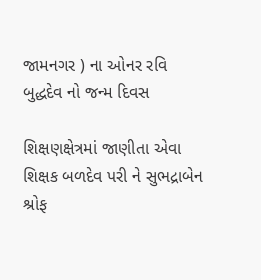જામનગર ) ના ઓનર રવિ બુદ્ધદેવ નો જન્મ દિવસ

શિક્ષણક્ષેત્રમાં જાણીતા એવા શિક્ષક બળદેવ પરી ને સુભદ્રાબેન શ્રોફ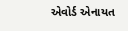એવોર્ડ એનાયત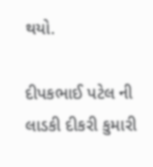થયો.

દીપકભાઈ પટેલ ની લાડકી દીકરી કુમારી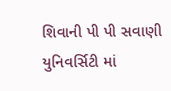શિવાની પી પી સવાણી યુનિવર્સિટી માં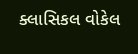ક્લાસિકલ વોકેલ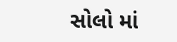સોલો માં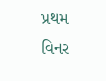પ્રથમ વિનર